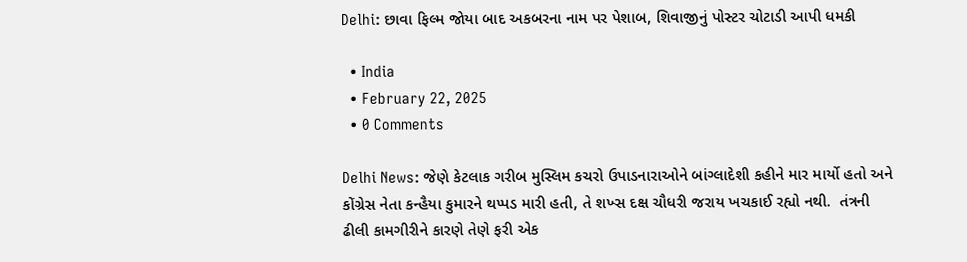Delhi: છાવા ફિલ્મ જોયા બાદ અકબરના નામ પર પેશાબ, શિવાજીનું પોસ્ટર ચોટાડી આપી ધમકી

  • India
  • February 22, 2025
  • 0 Comments

Delhi News: જેણે કેટલાક ગરીબ મુસ્લિમ કચરો ઉપાડનારાઓને બાંગ્લાદેશી કહીને માર માર્યો હતો અને કોંગ્રેસ નેતા કન્હૈયા કુમારને થપ્પડ મારી હતી, તે શખ્સ દક્ષ ચૌધરી જરાય ખચકાઈ રહ્યો નથી.  તંત્રની ઢીલી કામગીરીને કારણે તેણે ફરી એક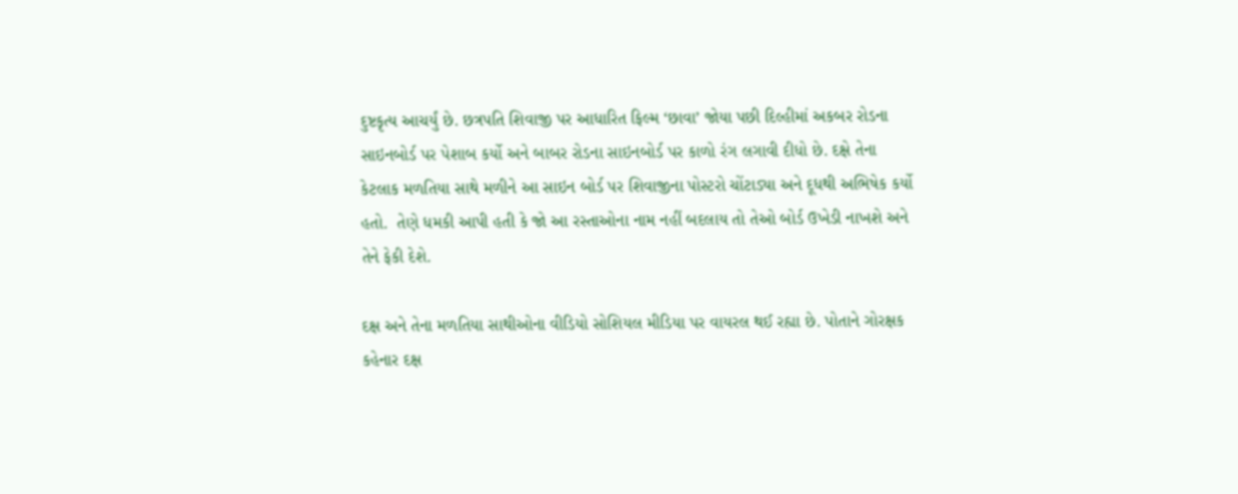દુષ્ટકૃત્ય આચર્યું છે. છત્રપતિ શિવાજી પર આધારિત ફિલ્મ ‘છાવા’ જોયા પછી દિલ્હીમાં અકબર રોડના સાઇનબોર્ડ પર પેશાબ કર્યો અને બાબર રોડના સાઇનબોર્ડ પર કાળો રંગ લગાવી દીધો છે. દક્ષે તેના કેટલાક મળતિયા સાથે મળીને આ સાઇન બોર્ડ પર શિવાજીના પોસ્ટરો ચોંટાડ્યા અને દૂધથી અભિષેક કર્યો હતો.  તેણે ધમકી આપી હતી કે જો આ રસ્તાઓના નામ નહીં બદલાય તો તેઓ બોર્ડ ઉખેડી નાખશે અને તેને ફેકી દેશે.

દક્ષ અને તેના મળતિયા સાથીઓના વીડિયો સોશિયલ મીડિયા પર વાયરલ થઈ રહ્યા છે. પોતાને ગોરક્ષક કહેનાર દક્ષ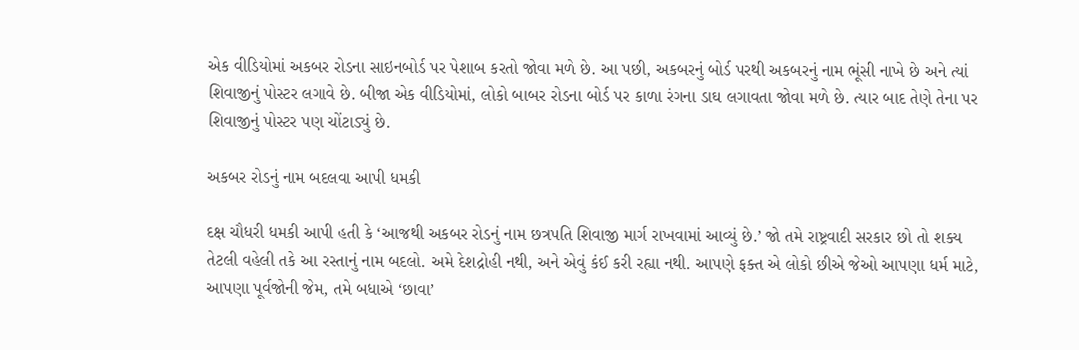એક વીડિયોમાં અકબર રોડના સાઇનબોર્ડ પર પેશાબ કરતો જોવા મળે છે. આ પછી, અકબરનું બોર્ડ પરથી અકબરનું નામ ભૂંસી નાખે છે અને ત્યાં શિવાજીનું પોસ્ટર લગાવે છે. બીજા એક વીડિયોમાં, લોકો બાબર રોડના બોર્ડ પર કાળા રંગના ડાઘ લગાવતા જોવા મળે છે. ત્યાર બાદ તેણે તેના પર શિવાજીનું પોસ્ટર પણ ચોંટાડ્યું છે.

અકબર રોડનું નામ બદલવા આપી ધમકી

દક્ષ ચૌધરી ધમકી આપી હતી કે ‘આજથી અકબર રોડનું નામ છત્રપતિ શિવાજી માર્ગ રાખવામાં આવ્યું છે.’ જો તમે રાષ્ટ્રવાદી સરકાર છો તો શક્ય તેટલી વહેલી તકે આ રસ્તાનું નામ બદલો. અમે દેશદ્રોહી નથી, અને એવું કંઈ કરી રહ્યા નથી. આપણે ફક્ત એ લોકો છીએ જેઓ આપણા ધર્મ માટે, આપણા પૂર્વજોની જેમ, તમે બધાએ ‘છાવા’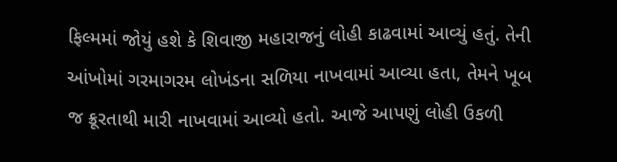ફિલ્મમાં જોયું હશે કે શિવાજી મહારાજનું લોહી કાઢવામાં આવ્યું હતું. તેની આંખોમાં ગરમાગરમ લોખંડના સળિયા નાખવામાં આવ્યા હતા, તેમને ખૂબ જ ક્રૂરતાથી મારી નાખવામાં આવ્યો હતો. આજે આપણું લોહી ઉકળી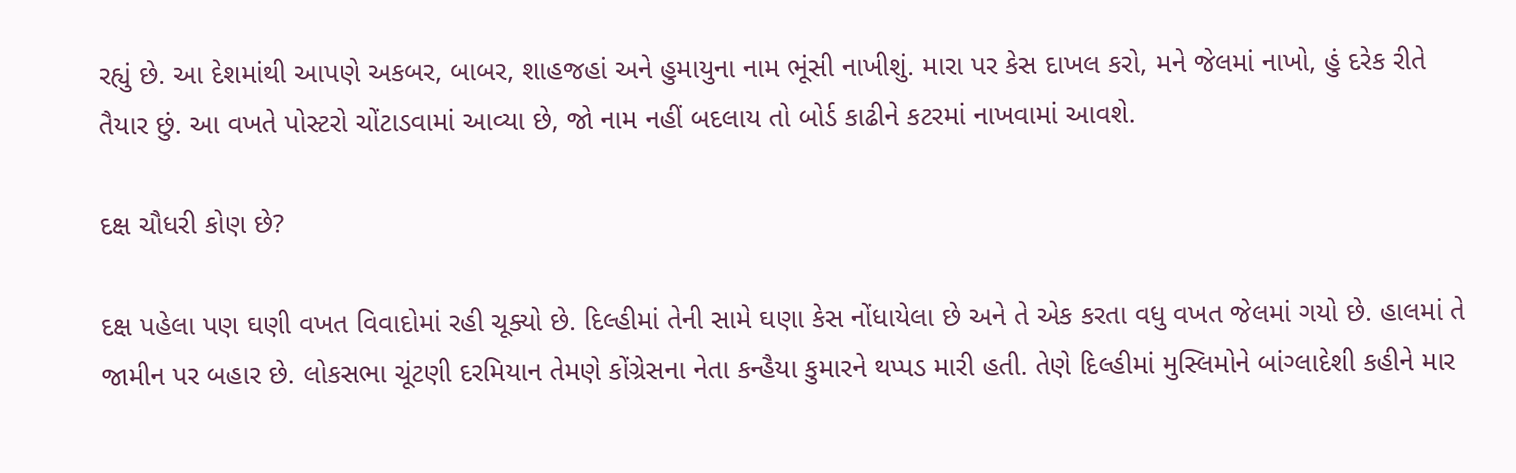રહ્યું છે. આ દેશમાંથી આપણે અકબર, બાબર, શાહજહાં અને હુમાયુના નામ ભૂંસી નાખીશું. મારા પર કેસ દાખલ કરો, મને જેલમાં નાખો, હું દરેક રીતે તૈયાર છું. આ વખતે પોસ્ટરો ચોંટાડવામાં આવ્યા છે, જો નામ નહીં બદલાય તો બોર્ડ કાઢીને કટરમાં નાખવામાં આવશે.

દક્ષ ચૌધરી કોણ છે?

દક્ષ પહેલા પણ ઘણી વખત વિવાદોમાં રહી ચૂક્યો છે. દિલ્હીમાં તેની સામે ઘણા કેસ નોંધાયેલા છે અને તે એક કરતા વધુ વખત જેલમાં ગયો છે. હાલમાં તે જામીન પર બહાર છે. લોકસભા ચૂંટણી દરમિયાન તેમણે કોંગ્રેસના નેતા કન્હૈયા કુમારને થપ્પડ મારી હતી. તેણે દિલ્હીમાં મુસ્લિમોને બાંગ્લાદેશી કહીને માર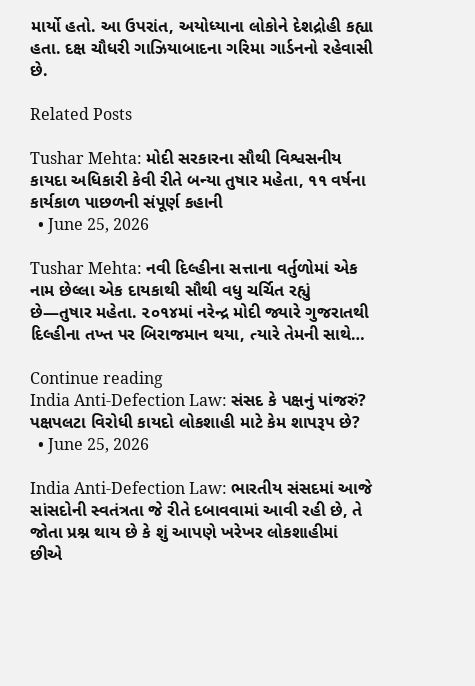માર્યો હતો. આ ઉપરાંત, અયોધ્યાના લોકોને દેશદ્રોહી કહ્યા હતા. દક્ષ ચૌધરી ગાઝિયાબાદના ગરિમા ગાર્ડનનો રહેવાસી છે.

Related Posts

Tushar Mehta: મોદી સરકારના સૌથી વિશ્વસનીય કાયદા અધિકારી કેવી રીતે બન્યા તુષાર મહેતા, ૧૧ વર્ષના કાર્યકાળ પાછળની સંપૂર્ણ કહાની
  • June 25, 2026

Tushar Mehta: નવી દિલ્હીના સત્તાના વર્તુળોમાં એક નામ છેલ્લા એક દાયકાથી સૌથી વધુ ચર્ચિત રહ્યું છે—તુષાર મહેતા. ૨૦૧૪માં નરેન્દ્ર મોદી જ્યારે ગુજરાતથી દિલ્હીના તખ્ત પર બિરાજમાન થયા, ત્યારે તેમની સાથે…

Continue reading
India Anti-Defection Law: સંસદ કે પક્ષનું પાંજરું? પક્ષપલટા વિરોધી કાયદો લોકશાહી માટે કેમ શાપરૂપ છે?
  • June 25, 2026

India Anti-Defection Law: ભારતીય સંસદમાં આજે સાંસદોની સ્વતંત્રતા જે રીતે દબાવવામાં આવી રહી છે, તે જોતા પ્રશ્ન થાય છે કે શું આપણે ખરેખર લોકશાહીમાં છીએ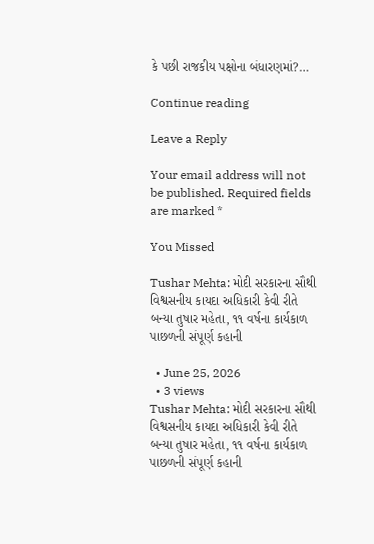કે પછી રાજકીય પક્ષોના બંધારણમાં?…

Continue reading

Leave a Reply

Your email address will not be published. Required fields are marked *

You Missed

Tushar Mehta: મોદી સરકારના સૌથી વિશ્વસનીય કાયદા અધિકારી કેવી રીતે બન્યા તુષાર મહેતા, ૧૧ વર્ષના કાર્યકાળ પાછળની સંપૂર્ણ કહાની

  • June 25, 2026
  • 3 views
Tushar Mehta: મોદી સરકારના સૌથી વિશ્વસનીય કાયદા અધિકારી કેવી રીતે બન્યા તુષાર મહેતા, ૧૧ વર્ષના કાર્યકાળ પાછળની સંપૂર્ણ કહાની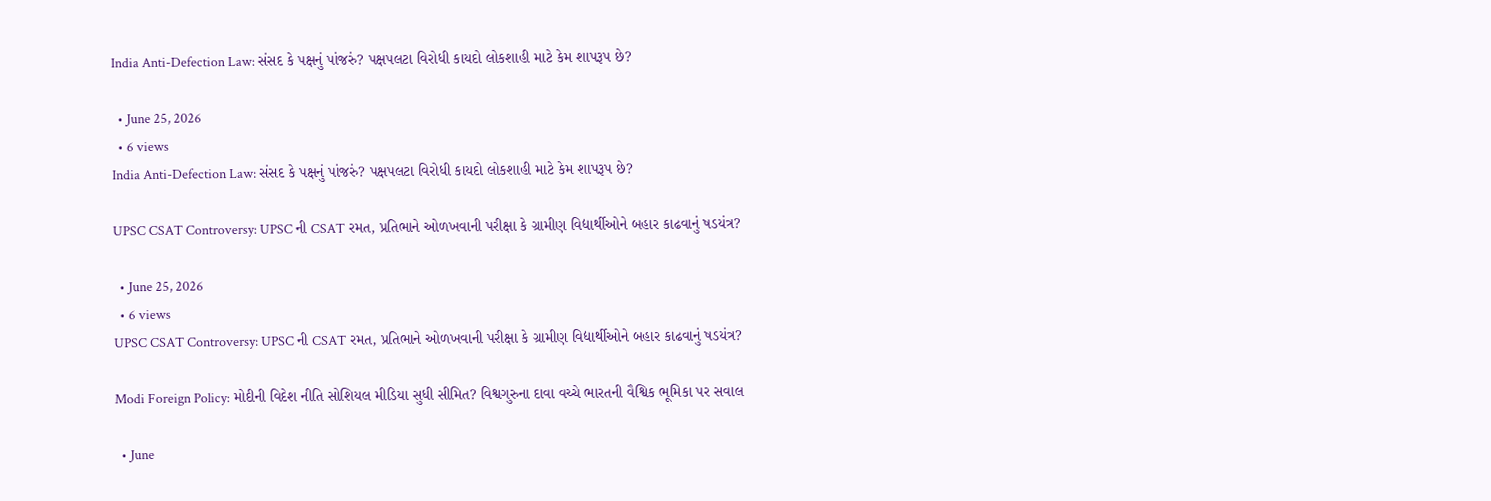India Anti-Defection Law: સંસદ કે પક્ષનું પાંજરું? પક્ષપલટા વિરોધી કાયદો લોકશાહી માટે કેમ શાપરૂપ છે?

  • June 25, 2026
  • 6 views
India Anti-Defection Law: સંસદ કે પક્ષનું પાંજરું? પક્ષપલટા વિરોધી કાયદો લોકશાહી માટે કેમ શાપરૂપ છે?

UPSC CSAT Controversy: UPSC ની CSAT રમત, પ્રતિભાને ઓળખવાની પરીક્ષા કે ગ્રામીણ વિદ્યાર્થીઓને બહાર કાઢવાનું ષડયંત્ર?

  • June 25, 2026
  • 6 views
UPSC CSAT Controversy: UPSC ની CSAT રમત, પ્રતિભાને ઓળખવાની પરીક્ષા કે ગ્રામીણ વિદ્યાર્થીઓને બહાર કાઢવાનું ષડયંત્ર?

Modi Foreign Policy: મોદીની વિદેશ નીતિ સોશિયલ મીડિયા સુધી સીમિત? વિશ્વગુરુના દાવા વચ્ચે ભારતની વૈશ્વિક ભૂમિકા પર સવાલ

  • June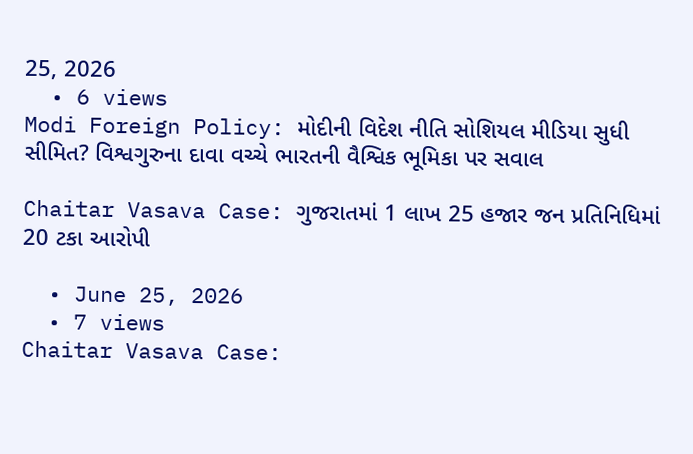25, 2026
  • 6 views
Modi Foreign Policy: મોદીની વિદેશ નીતિ સોશિયલ મીડિયા સુધી સીમિત? વિશ્વગુરુના દાવા વચ્ચે ભારતની વૈશ્વિક ભૂમિકા પર સવાલ

Chaitar Vasava Case: ગુજરાતમાં 1 લાખ 25 હજાર જન પ્રતિનિધિમાં 20 ટકા આરોપી

  • June 25, 2026
  • 7 views
Chaitar Vasava Case: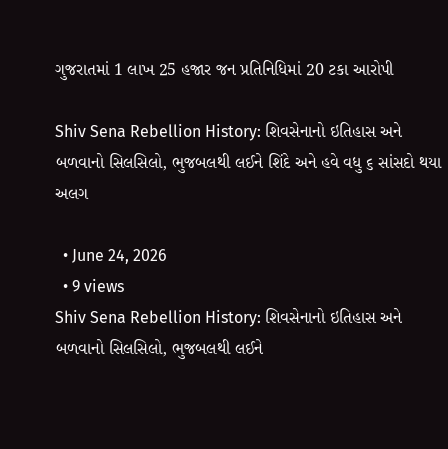ગુજરાતમાં 1 લાખ 25 હજાર જન પ્રતિનિધિમાં 20 ટકા આરોપી

Shiv Sena Rebellion History: શિવસેનાનો ઇતિહાસ અને બળવાનો સિલસિલો, ભુજબલથી લઈને શિંદે અને હવે વધુ ૬ સાંસદો થયા અલગ

  • June 24, 2026
  • 9 views
Shiv Sena Rebellion History: શિવસેનાનો ઇતિહાસ અને બળવાનો સિલસિલો, ભુજબલથી લઈને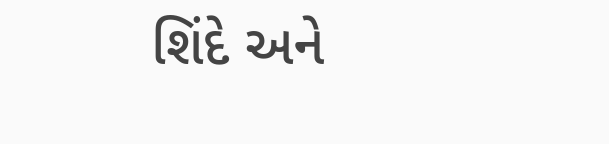શિંદે અને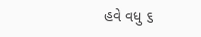હવે વધુ ૬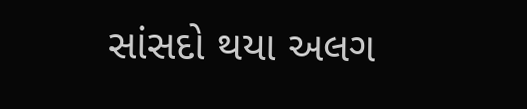સાંસદો થયા અલગ